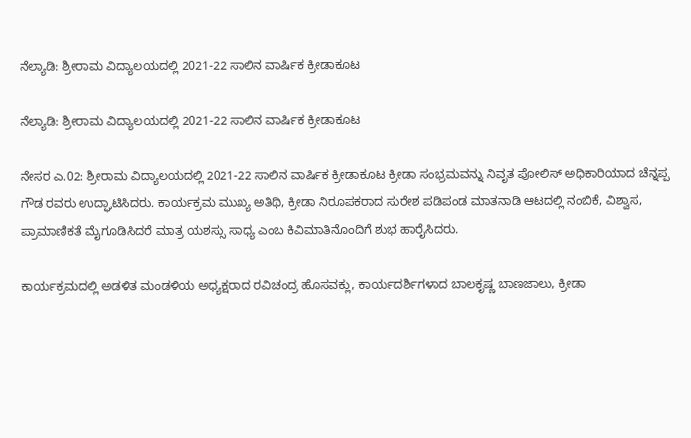ನೆಲ್ಯಾಡಿ: ಶ್ರೀರಾಮ ವಿದ್ಯಾಲಯದಲ್ಲಿ 2021-22 ಸಾಲಿನ ವಾರ್ಷಿಕ ಕ್ರೀಡಾಕೂಟ

ನೆಲ್ಯಾಡಿ: ಶ್ರೀರಾಮ ವಿದ್ಯಾಲಯದಲ್ಲಿ 2021-22 ಸಾಲಿನ ವಾರ್ಷಿಕ ಕ್ರೀಡಾಕೂಟ

ನೇಸರ ಎ.02: ಶ್ರೀರಾಮ ವಿದ್ಯಾಲಯದಲ್ಲಿ 2021-22 ಸಾಲಿನ ವಾರ್ಷಿಕ ಕ್ರೀಡಾಕೂಟ ಕ್ರೀಡಾ ಸಂಭ್ರಮವನ್ನು ನಿವೃತ ಪೋಲಿಸ್ ಅಧಿಕಾರಿಯಾದ ಚೆನ್ನಪ್ಪ ಗೌಡ ರವರು ಉದ್ಘಾಟಿಸಿದರು. ಕಾರ್ಯಕ್ರಮ ಮುಖ್ಯ ಅತಿಥಿ, ಕ್ರೀಡಾ ನಿರೂಪಕರಾದ ಸುರೇಶ ಪಡಿಪಂಡ ಮಾತನಾಡಿ ಆಟದಲ್ಲಿ ನಂಬಿಕೆ, ವಿಶ್ವಾಸ, ಪ್ರಾಮಾಣಿಕತೆ ಮೈಗೂಡಿಸಿದರೆ ಮಾತ್ರ ಯಶಸ್ಸು ಸಾಧ್ಯ ಎಂಬ ಕಿವಿಮಾತಿನೊಂದಿಗೆ ಶುಭ ಹಾರೈಸಿದರು.

ಕಾರ್ಯಕ್ರಮದಲ್ಲಿ ಅಡಳಿತ ಮಂಡಳಿಯ ಅಧ್ಯಕ್ಷರಾದ ರವಿಚಂದ್ರ ಹೊಸವಕ್ಲು, ಕಾರ್ಯದರ್ಶಿಗಳಾದ ಬಾಲಕೃಷ್ಣ ಬಾಣಜಾಲು, ಕ್ರೀಡಾ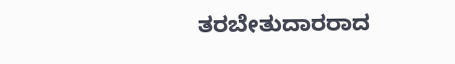ತರಬೇತುದಾರರಾದ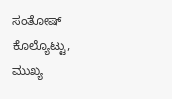ಸಂತೋಷ್ ಕೊಲ್ಯೊಟ್ಟು, ಮುಖ್ಯ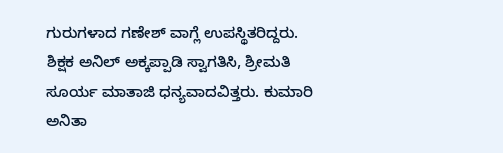ಗುರುಗಳಾದ ಗಣೇಶ್ ವಾಗ್ಲೆ ಉಪಸ್ಥಿತರಿದ್ದರು.
ಶಿಕ್ಷಕ ಅನಿಲ್ ಅಕ್ಕಪ್ಪಾಡಿ ಸ್ವಾಗತಿಸಿ, ಶ್ರೀಮತಿ ಸೂರ್ಯ ಮಾತಾಜಿ ಧನ್ಯವಾದವಿತ್ತರು. ಕುಮಾರಿ ಅನಿತಾ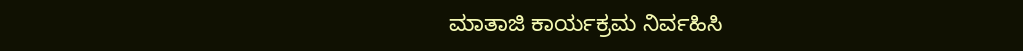ಮಾತಾಜಿ ಕಾರ್ಯಕ್ರಮ ನಿರ್ವಹಿಸಿ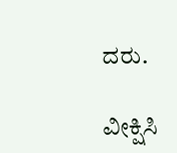ದರು.

ವೀಕ್ಷಿಸಿ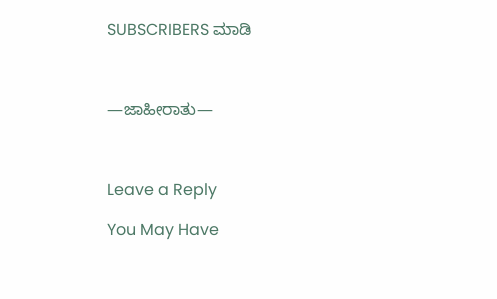SUBSCRIBERS ಮಾಡಿ



—ಜಾಹೀರಾತು—



Leave a Reply

You May Have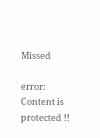Missed

error: Content is protected !!